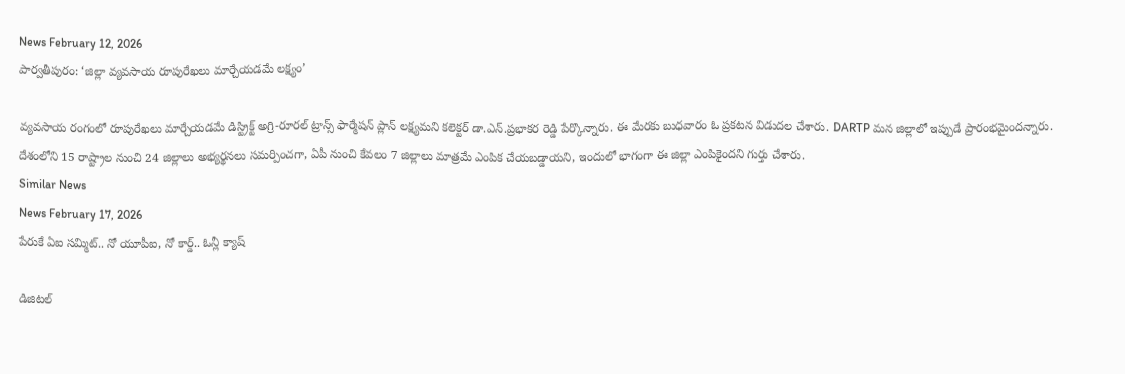News February 12, 2026
పార్వతీపురం: ‘జిల్లా వ్యవసాయ రూపురేఖలు మార్చేయడమే లక్ష్యం’

వ్యవసాయ రంగంలో రూపురేఖలు మార్చేయడమే డిస్ట్రిక్ట్ అగ్రి-రూరల్ ట్రాన్స్ ఫార్మేషన్ ప్లాన్ లక్ష్యమని కలెక్టర్ డా.ఎన్.ప్రభాకర రెడ్డి పేర్కొన్నారు. ఈ మేరకు బుధవారం ఓ ప్రకటన విడుదల చేశారు. DARTP మన జిల్లాలో ఇప్పుడే ప్రారంభమైందన్నారు. దేశంలోని 15 రాష్ట్రాల నుంచి 24 జిల్లాలు అభ్యర్థనలు సమర్పించగా, ఏపీ నుంచి కేవలం 7 జిల్లాలు మాత్రమే ఎంపిక చేయబడ్డాయని, ఇందులో భాగంగా ఈ జిల్లా ఎంపికైందని గుర్తు చేశారు.
Similar News
News February 17, 2026
పేరుకే ఏఐ సమ్మిట్.. నో యూపీఐ, నో కార్డ్.. ఓన్లీ క్యాష్

డిజిటల్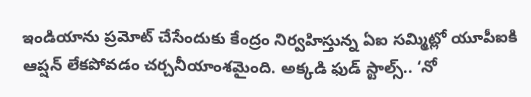ఇండియాను ప్రమోట్ చేసేందుకు కేంద్రం నిర్వహిస్తున్న ఏఐ సమ్మిట్లో యూపీఐకి ఆప్షన్ లేకపోవడం చర్చనీయాంశమైంది. అక్కడి ఫుడ్ స్టాల్స్.. ‘నో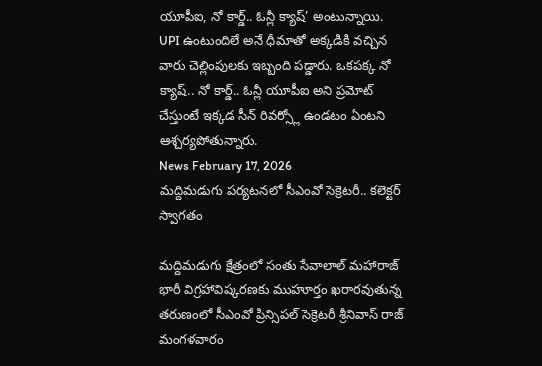యూపీఐ, నో కార్డ్.. ఓన్లీ క్యాష్’ అంటున్నాయి. UPI ఉంటుందిలే అనే ధీమాతో అక్కడికి వచ్చిన వారు చెల్లింపులకు ఇబ్బంది పడ్డారు. ఒకపక్క నో క్యాష్.. నో కార్డ్.. ఓన్లీ యూపీఐ అని ప్రమోట్ చేస్తుంటే ఇక్కడ సీన్ రివర్స్లో ఉండటం ఏంటని ఆశ్చర్యపోతున్నారు.
News February 17, 2026
మద్దిమడుగు పర్యటనలో సీఎంవో సెక్రెటరీ.. కలెక్టర్ స్వాగతం

మద్దిమడుగు క్షేత్రంలో సంతు సేవాలాల్ మహారాజ్ భారీ విగ్రహావిష్కరణకు ముహూర్తం ఖరారవుతున్న తరుణంలో సీఎంవో ప్రిన్సిపల్ సెక్రెటరీ శ్రీనివాస్ రాజ్ మంగళవారం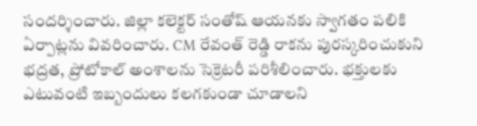సందర్శించారు. జిల్లా కలెక్టర్ సంతోష్ ఆయనకు స్వాగతం పలికి ఏర్పాట్లను వివరించారు. CM రేవంత్ రెడ్డి రాకను పురస్కరించుకుని భద్రత, ప్రోటోకాల్ అంశాలను సెక్రెటరీ పరిశీలించారు. భక్తులకు ఎటువంటి ఇబ్బందులు కలగకుండా చూడాలని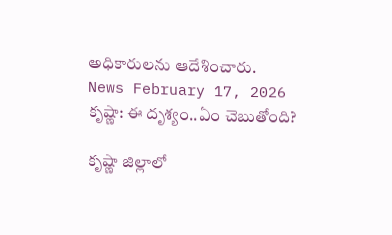అధికారులను ఆదేశించారు.
News February 17, 2026
కృష్ణా: ఈ దృశ్యం..ఏం చెబుతోంది?

కృష్ణా జిల్లాలో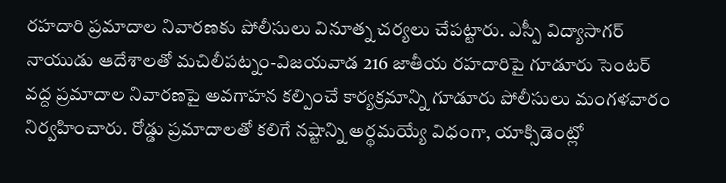రహదారి ప్రమాదాల నివారణకు పోలీసులు వినూత్న చర్యలు చేపట్టారు. ఎస్పీ విద్యాసాగర్ నాయుడు ఆదేశాలతో మచిలీపట్నం-విజయవాడ 216 జాతీయ రహదారిపై గూడూరు సెంటర్ వద్ద ప్రమాదాల నివారణపై అవగాహన కల్పించే కార్యక్రమాన్ని గూడూరు పోలీసులు మంగళవారం నిర్వహించారు. రోడ్డు ప్రమాదాలతో కలిగే నష్టాన్ని అర్థమయ్యే విధంగా, యాక్సిడెంట్లో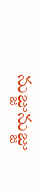నుజ్జునుజ్జు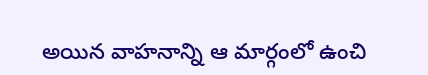అయిన వాహనాన్ని ఆ మార్గంలో ఉంచి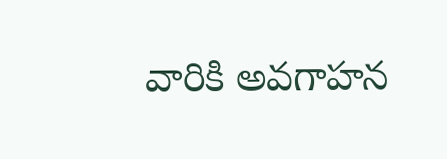వారికి అవగాహన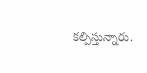కల్పిస్తున్నారు.